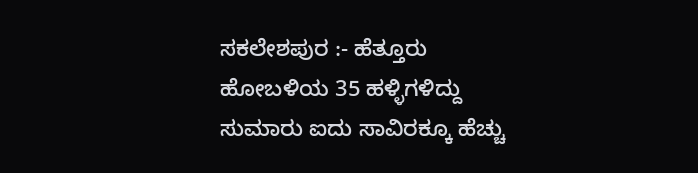ಸಕಲೇಶಪುರ :- ಹೆತ್ತೂರು ಹೋಬಳಿಯ 35 ಹಳ್ಳಿಗಳಿದ್ದು ಸುಮಾರು ಐದು ಸಾವಿರಕ್ಕೂ ಹೆಚ್ಚು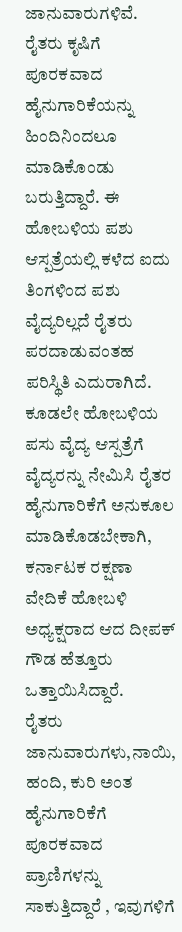ಜಾನುವಾರುಗಳಿವೆ. ರೈತರು ಕೃಷಿಗೆ ಪೂರಕವಾದ ಹೈನುಗಾರಿಕೆಯನ್ನು ಹಿಂದಿನಿಂದಲೂ ಮಾಡಿಕೊಂಡು ಬರುತ್ತಿದ್ದಾರೆ. ಈ ಹೋಬಳಿಯ ಪಶು ಆಸ್ಪತ್ರೆಯಲ್ಲಿ ಕಳೆದ ಐದು ತಿಂಗಳಿಂದ ಪಶು ವೈದ್ಯರಿಲ್ಲದೆ ರೈತರು ಪರದಾಡುವಂತಹ ಪರಿಸ್ಥಿತಿ ಎದುರಾಗಿದೆ. ಕೂಡಲೇ ಹೋಬಳಿಯ ಪಸು ವೈದ್ಯ ಆಸ್ಪತ್ರೆಗೆ ವೈದ್ಯರನ್ನು ನೇಮಿಸಿ ರೈತರ ಹೈನುಗಾರಿಕೆಗೆ ಅನುಕೂಲ ಮಾಡಿಕೊಡಬೇಕಾಗಿ, ಕರ್ನಾಟಕ ರಕ್ಷಣಾ ವೇದಿಕೆ ಹೋಬಳಿ ಅಧ್ಯಕ್ಷರಾದ ಆದ ದೀಪಕ್ ಗೌಡ ಹೆತ್ತೂರು ಒತ್ತಾಯಿಸಿದ್ದಾರೆ.
ರೈತರು ಜಾನುವಾರುಗಳು,ನಾಯಿ, ಹಂದಿ, ಕುರಿ ಅಂತ ಹೈನುಗಾರಿಕೆಗೆ ಪೂರಕವಾದ ಪ್ರಾಣಿಗಳನ್ನು ಸಾಕುತ್ತಿದ್ದಾರೆ , ಇವುಗಳಿಗೆ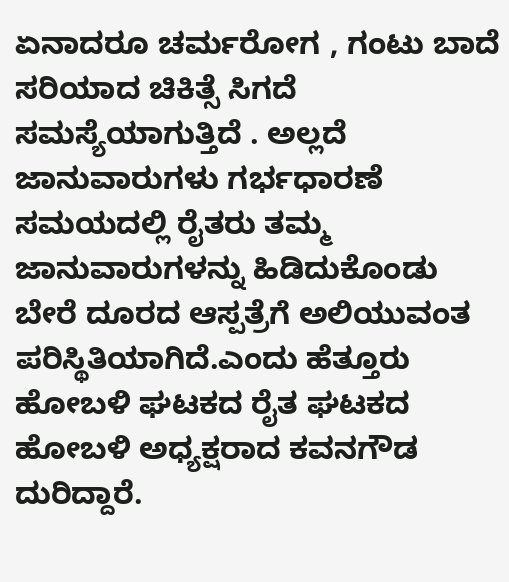ಏನಾದರೂ ಚರ್ಮರೋಗ , ಗಂಟು ಬಾದೆ ಸರಿಯಾದ ಚಿಕಿತ್ಸೆ ಸಿಗದೆ ಸಮಸ್ಯೆಯಾಗುತ್ತಿದೆ . ಅಲ್ಲದೆ ಜಾನುವಾರುಗಳು ಗರ್ಭಧಾರಣೆ ಸಮಯದಲ್ಲಿ ರೈತರು ತಮ್ಮ ಜಾನುವಾರುಗಳನ್ನು ಹಿಡಿದುಕೊಂಡು ಬೇರೆ ದೂರದ ಆಸ್ಪತ್ರೆಗೆ ಅಲಿಯುವಂತ ಪರಿಸ್ಥಿತಿಯಾಗಿದೆ.ಎಂದು ಹೆತ್ತೂರು ಹೋಬಳಿ ಘಟಕದ ರೈತ ಘಟಕದ ಹೋಬಳಿ ಅಧ್ಯಕ್ಷರಾದ ಕವನಗೌಡ ದುರಿದ್ದಾರೆ.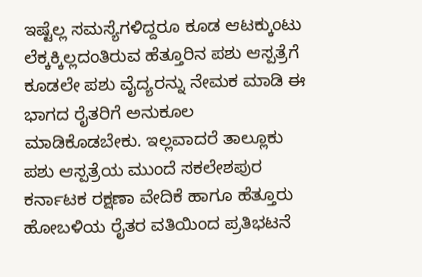ಇಷ್ಟೆಲ್ಲ ಸಮಸ್ಯೆಗಳಿದ್ದರೂ ಕೂಡ ಆಟಕ್ಕುಂಟು ಲೆಕ್ಕಕ್ಕಿಲ್ಲದಂತಿರುವ ಹೆತ್ತೂರಿನ ಪಶು ಆಸ್ಪತ್ರೆಗೆ ಕೂಡಲೇ ಪಶು ವೈದ್ಯರನ್ನು ನೇಮಕ ಮಾಡಿ ಈ ಭಾಗದ ರೈತರಿಗೆ ಅನುಕೂಲ ಮಾಡಿಕೊಡಬೇಕು. ಇಲ್ಲವಾದರೆ ತಾಲ್ಲೂಕು ಪಶು ಆಸ್ಪತ್ರೆಯ ಮುಂದೆ ಸಕಲೇಶಪುರ ಕರ್ನಾಟಕ ರಕ್ಷಣಾ ವೇದಿಕೆ ಹಾಗೂ ಹೆತ್ತೂರು ಹೋಬಳಿಯ ರೈತರ ವತಿಯಿಂದ ಪ್ರತಿಭಟನೆ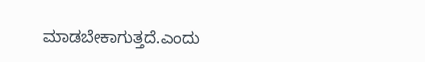ಮಾಡಬೇಕಾಗುತ್ತದೆ.ಎಂದು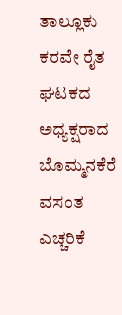ತಾಲ್ಲೂಕು ಕರವೇ ರೈತ ಘಟಕದ ಅಧ್ಯಕ್ಷರಾದ ಬೊಮ್ಮನಕೆರೆ ವಸಂತ ಎಚ್ಚರಿಕೆ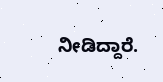ನೀಡಿದ್ದಾರೆ.